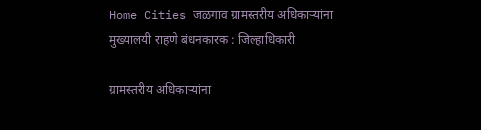Home Cities जळगाव ग्रामस्तरीय अधिकाऱ्यांना मुख्यालयी राहणे बंधनकारक : जिल्हाधिकारी

ग्रामस्तरीय अधिकाऱ्यांना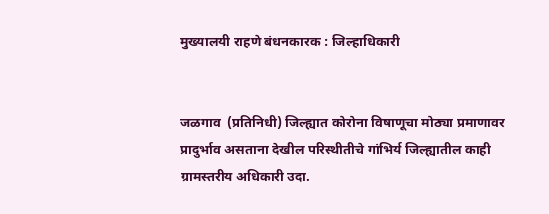मुख्यालयी राहणे बंधनकारक : जिल्हाधिकारी


जळगाव  (प्रतिनिधी) जिल्ह्यात कोरोना विषाणूचा मोठ्या प्रमाणावर प्रादुर्भाव असताना देखील परिस्थीतीचे गांभिर्य जिल्ह्यातील काही ग्रामस्तरीय अधिकारी उदा.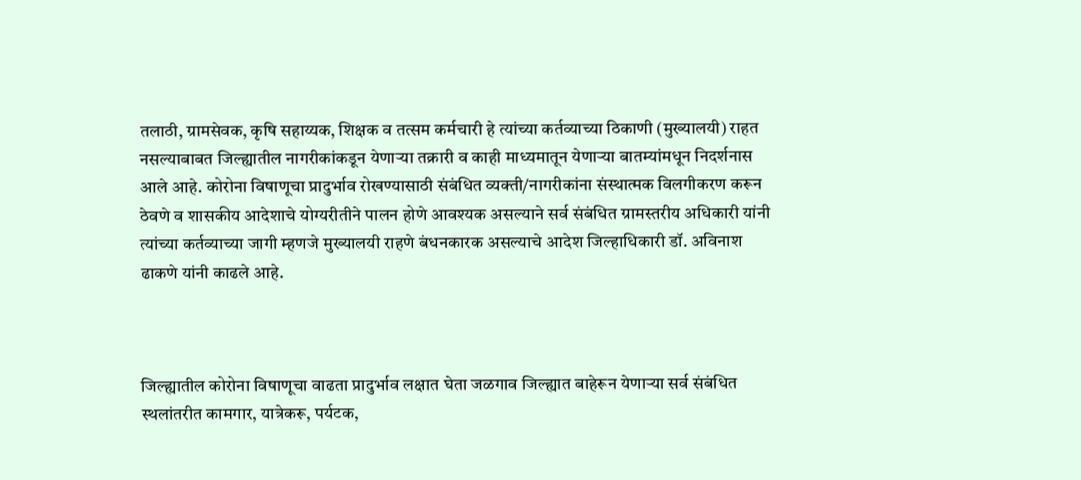तलाठी, ग्रामसेवक, कृषि सहाय्यक, शिक्षक व तत्सम कर्मचारी हे त्यांच्या कर्तव्याच्या ठिकाणी (मुख्यालयी) राहत नसल्याबाबत जिल्ह्यातील नागरीकांकडून येणाऱ्या तक्रारी व काही माध्यमातून येणाऱ्या बातम्यांमधून निदर्शनास आले आहे. कोरोना विषाणूचा प्रादुर्भाव रोखण्यासाठी संबंधित व्यक्ती/नागरीकांना संस्थात्मक विलगीकरण करून ठेवणे व शासकीय आदेशाचे योग्यरीतीने पालन होणे आवश्यक असल्याने सर्व संबंधित ग्रामस्तरीय अधिकारी यांनी त्यांच्या कर्तव्याच्या जागी म्हणजे मुख्यालयी राहणे बंधनकारक असल्याचे आदेश जिल्हाधिकारी डॉ. अविनाश ढाकणे यांनी काढले आहे.



जिल्ह्यातील कोरोना विषाणूचा वाढता प्रादुर्भाव लक्षात घेता जळगाव जिल्ह्यात बाहेरून येणाऱ्या सर्व संबंधित स्थलांतरीत कामगार, यात्रेकरू, पर्यटक,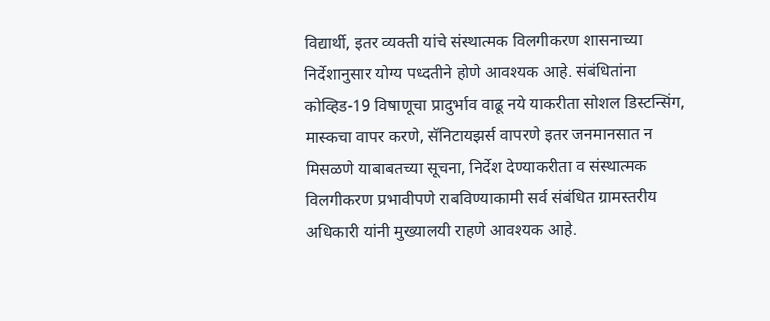विद्यार्थी, इतर व्यक्ती यांचे संस्थात्मक विलगीकरण शासनाच्या निर्देशानुसार योग्य पध्दतीने होणे आवश्यक आहे. संबंधितांना कोव्हिड-19 विषाणूचा प्रादुर्भाव वाढू नये याकरीता सोशल डिस्टन्सिंग, मास्कचा वापर करणे, सॅनिटायझर्स वापरणे इतर जनमानसात न मिसळणे याबाबतच्या सूचना, निर्देश देण्याकरीता व संस्थात्मक विलगीकरण प्रभावीपणे राबविण्याकामी सर्व संबंधित ग्रामस्तरीय अधिकारी यांनी मुख्यालयी राहणे आवश्यक आहे.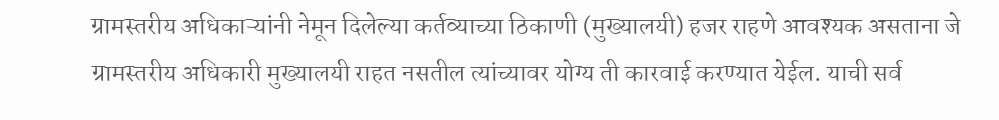ग्रामस्तरीय अधिकाऱ्यांनी नेमून दिलेल्या कर्तव्याच्या ठिकाणी (मुख्यालयी) हजर राहणे आवश्यक असताना जे ग्रामस्तरीय अधिकारी मुख्यालयी राहत नसतील त्यांच्यावर योग्य ती कारवाई करण्यात येईल. याची सर्व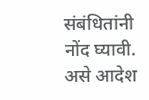संबंधितांनी नोंद घ्यावी. असे आदेश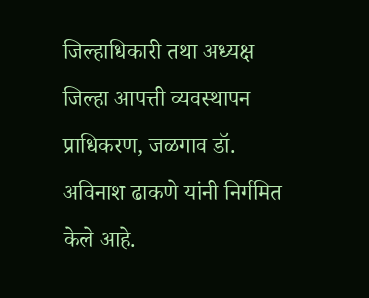जिल्हाधिकारी तथा अध्यक्ष जिल्हा आपत्ती व्यवस्थापन प्राधिकरण, जळगाव डॉ. अविनाश ढाकणे यांनी निर्गमित केले आहे.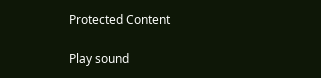Protected Content

Play sound